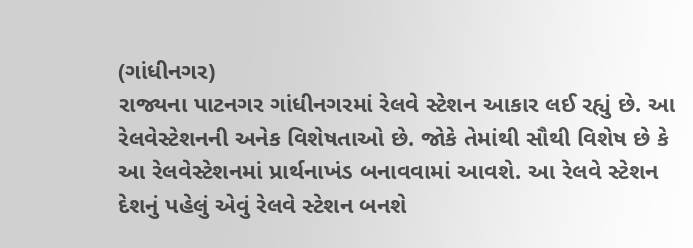(ગાંધીનગર)
રાજ્યના પાટનગર ગાંધીનગરમાં રેલવે સ્ટેશન આકાર લઈ રહ્યું છે. આ રેલવેસ્ટેશનની અનેક વિશેષતાઓ છે. જોકે તેમાંથી સૌથી વિશેષ છે કે આ રેલવેસ્ટેશનમાં પ્રાર્થનાખંડ બનાવવામાં આવશે. આ રેલવે સ્ટેશન દેશનું પહેલું એવું રેલવે સ્ટેશન બનશે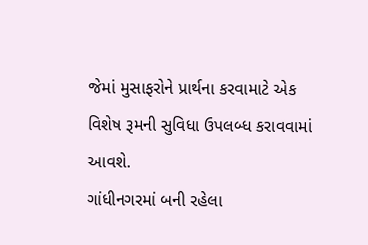જેમાં મુસાફરોને પ્રાર્થના કરવામાટે એક વિશેષ રૂમની સુવિધા ઉપલબ્ધ કરાવવામાં આવશે.
ગાંધીનગરમાં બની રહેલા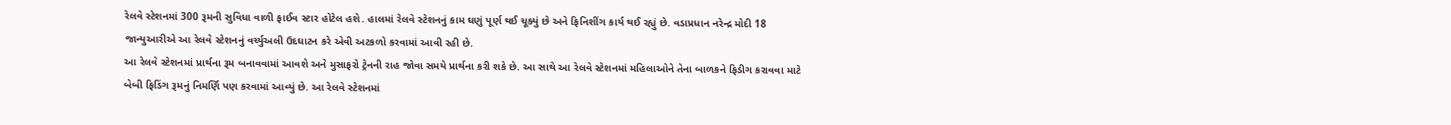રેલવે સ્ટેશનમાં 300 રૂમની સુવિધા વાળી ફાઈવ સ્ટાર હોટેલ હશે. હાલમાં રેલવે સ્ટેશનનું કામ ઘણું પૂર્ણ થઈ ચૂક્યું છે અને ફિનિશીંગ કાર્ય થઈ રહ્યું છે. વડાપ્રધાન નરેન્દ્ર મોદી 18 જાન્યુઆરીએ આ રેલવે સ્ટેશનનું વર્ચ્યુઅલી ઉદઘાટન કરે એવી અટકળો કરવામાં આવી રહી છે.
આ રેલવે સ્ટેશનમાં પ્રાર્થના રૂમ બનાવવામાં આવશે અને મુસાફરો ટ્રેનની રાહ જોવા સમયે પ્રાર્થના કરી શકે છે. આ સાથે આ રેલવે સ્ટેશનમાં મહિલાઓને તેના બાળકને ફિડીગ કરાવવા માટે બેબી ફિડિંગ રૂમનું નિમર્ણિ પણ કરવામાં આવ્યું છે. આ રેલવે સ્ટેશનમાં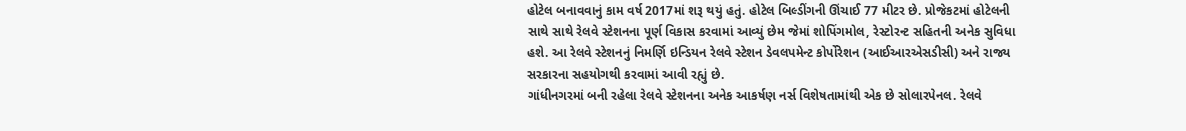હોટેલ બનાવવાનું કામ વર્ષ 2017માં શરૂ થયું હતું. હોટેલ બિલ્ડીંગની ઊંચાઈ 77 મીટર છે. પ્રોજેકટમાં હોટેલની સાથે સાથે રેલવે સ્ટેશનના પૂર્ણ વિકાસ કરવામાં આવ્યું છેમ જેમાં શોપિંગમોલ, રેસ્ટોરન્ટ સહિતની અનેક સુવિધા હશે. આ રેલવે સ્ટેશનનું નિમર્ણિ ઇન્ડિયન રેલવે સ્ટેશન ડેવલપમેન્ટ કોર્પોરેશન (આઈઆરએસડીસી) અને રાજ્ય સરકારના સહયોગથી કરવામાં આવી રહ્યું છે.
ગાંધીનગરમાં બની રહેલા રેલવે સ્ટેશનના અનેક આકર્ષણ નર્સ વિશેષતામાંથી એક છે સોલારપેનલ. રેલવે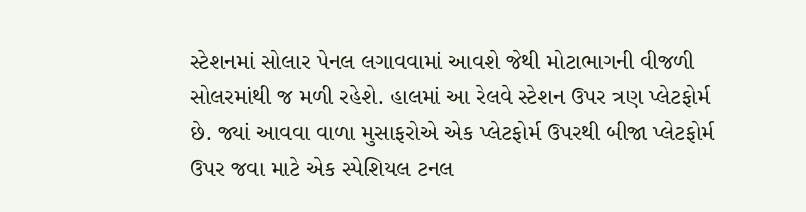સ્ટેશનમાં સોલાર પેનલ લગાવવામાં આવશે જેથી મોટાભાગની વીજળી સોલરમાંથી જ મળી રહેશે. હાલમાં આ રેલવે સ્ટેશન ઉપર ત્રણ પ્લેટફોર્મ છે. જ્યાં આવવા વાળા મુસાફરોએ એક પ્લેટફોર્મ ઉપરથી બીજા પ્લેટફોર્મ ઉપર જવા માટે એક સ્પેશિયલ ટનલ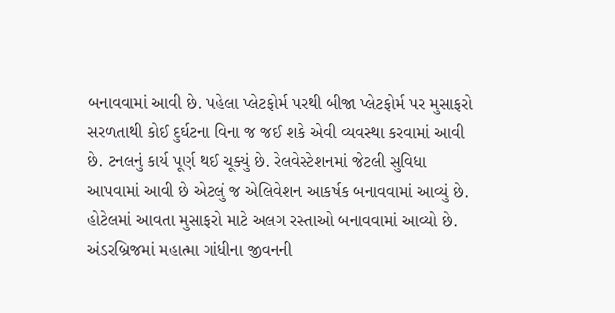બનાવવામાં આવી છે. પહેલા પ્લેટફોર્મ પરથી બીજા પ્લેટફોર્મ પર મુસાફરો સરળતાથી કોઈ દુર્ઘટના વિના જ જઈ શકે એવી વ્યવસ્થા કરવામાં આવી છે. ટનલનું કાર્ય પૂર્ણ થઈ ચૂક્યું છે. રેલવેસ્ટેશનમાં જેટલી સુવિધા આપવામાં આવી છે એટલું જ એલિવેશન આકર્ષક બનાવવામાં આવ્યું છે. હોટેલમાં આવતા મુસાફરો માટે અલગ રસ્તાઓ બનાવવામાં આવ્યો છે. અંડરબ્રિજમાં મહાત્મા ગાંધીના જીવનની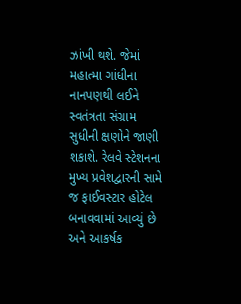ઝાંખી થશે. જેમાં મહાત્મા ગાંધીના નાનપણથી લઈને સ્વતંત્રતા સંગ્રામ સુધીની ક્ષણોને જાણી શકાશે. રેલવે સ્ટેશનના મુખ્ય પ્રવેશદ્વારની સામે જ ફાઈવસ્ટાર હોટેલ બનાવવામાં આવ્યું છે અને આકર્ષક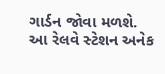ગાર્ડન જોવા મળશે.
આ રેલવે સ્ટેશન અનેક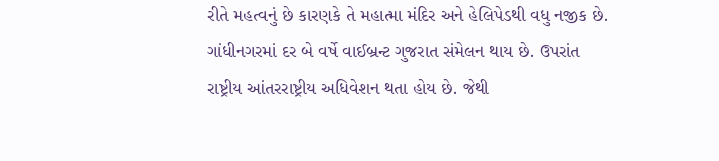રીતે મહત્વનું છે કારણકે તે મહાત્મા મંદિર અને હેલિપેડથી વધુ નજીક છે. ગાંધીનગરમાં દર બે વર્ષે વાઈબ્રન્ટ ગુજરાત સંમેલન થાય છે. ઉપરાંત રાષ્ટ્રીય આંતરરાષ્ટ્રીય અધિવેશન થતા હોય છે. જેથી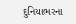દુનિયાભરના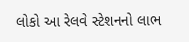લોકો આ રેલવે સ્ટેશનનો લાભ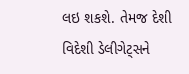લઇ શકશે. તેમજ દેશી વિદેશી ડેલીગેટ્સને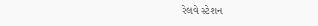રેલવે સ્ટેશન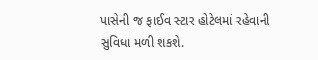પાસેની જ ફાઈવ સ્ટાર હોટેલમાં રહેવાની સુવિધા મળી શકશે.